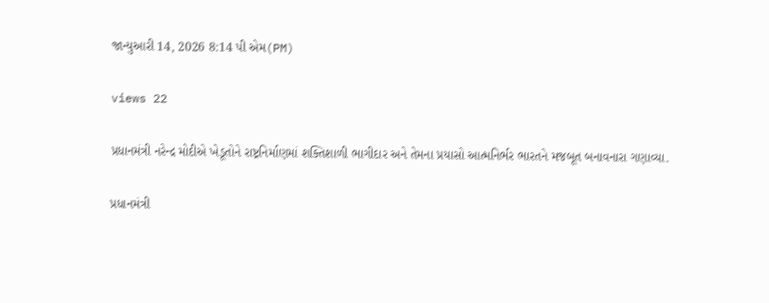જાન્યુઆરી 14, 2026 8:14 પી એમ(PM)

views 22

પ્રધાનમંત્રી નરેન્દ્ર મોદીએ ખેડૂતોને રાષ્ટ્રનિર્માણમાં શક્તિશાળી ભાગીદાર અને તેમના પ્રયાસો આત્મનિર્ભર ભારતને મજબૂત બનાવનારા ગણાવ્યા.

પ્રધાનમંત્રી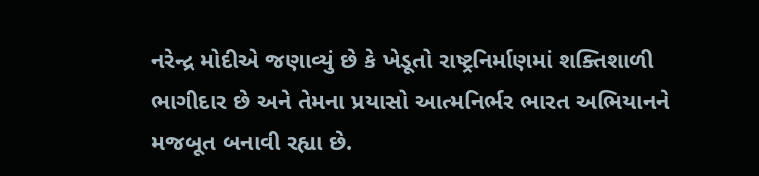નરેન્દ્ર મોદીએ જણાવ્યું છે કે ખેડૂતો રાષ્ટ્રનિર્માણમાં શક્તિશાળી ભાગીદાર છે અને તેમના પ્રયાસો આત્મનિર્ભર ભારત અભિયાનને મજબૂત બનાવી રહ્યા છે.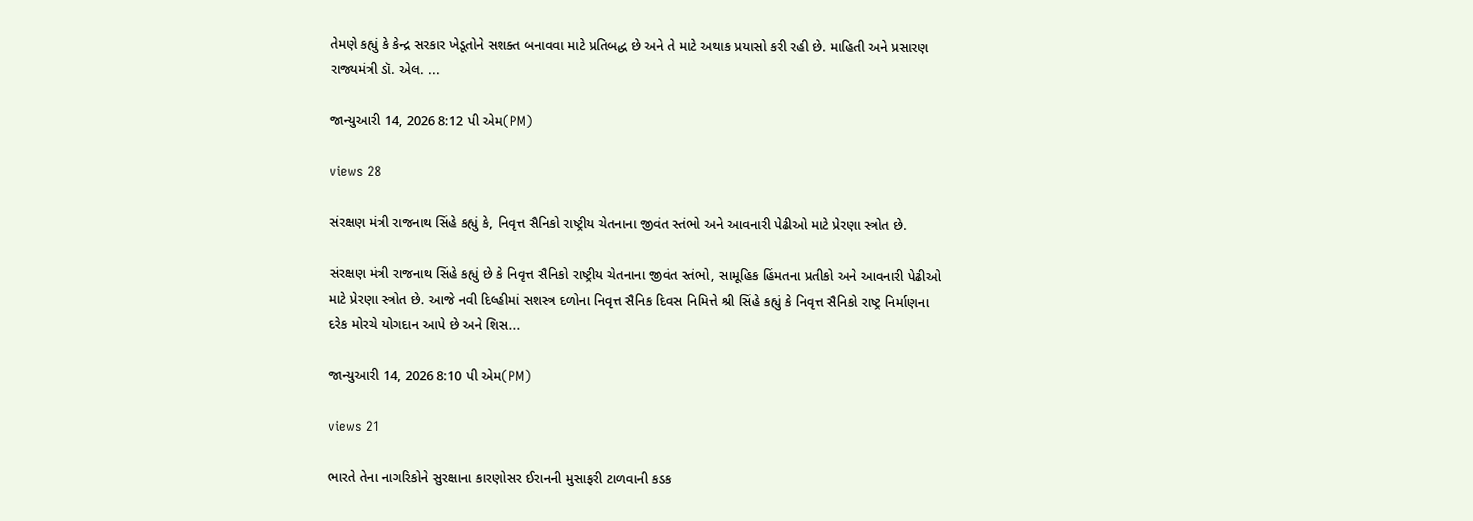તેમણે કહ્યું કે કેન્દ્ર સરકાર ખેડૂતોને સશક્ત બનાવવા માટે પ્રતિબદ્ધ છે અને તે માટે અથાક પ્રયાસો કરી રહી છે. માહિતી અને પ્રસારણ રાજ્યમંત્રી ડૉ. એલ. ...

જાન્યુઆરી 14, 2026 8:12 પી એમ(PM)

views 28

સંરક્ષણ મંત્રી રાજનાથ સિંહે કહ્યું કે, નિવૃત્ત સૈનિકો રાષ્ટ્રીય ચેતનાના જીવંત સ્તંભો અને આવનારી પેઢીઓ માટે પ્રેરણા સ્ત્રોત છે.

સંરક્ષણ મંત્રી રાજનાથ સિંહે કહ્યું છે કે નિવૃત્ત સૈનિકો રાષ્ટ્રીય ચેતનાના જીવંત સ્તંભો, સામૂહિક હિંમતના પ્રતીકો અને આવનારી પેઢીઓ માટે પ્રેરણા સ્ત્રોત છે. આજે નવી દિલ્હીમાં સશસ્ત્ર દળોના નિવૃત્ત સૈનિક દિવસ નિમિત્તે શ્રી સિંહે કહ્યું કે નિવૃત્ત સૈનિકો રાષ્ટ્ર નિર્માણના દરેક મોરચે યોગદાન આપે છે અને શિસ...

જાન્યુઆરી 14, 2026 8:10 પી એમ(PM)

views 21

ભારતે તેના નાગરિકોને સુરક્ષાના કારણોસર ઈરાનની મુસાફરી ટાળવાની કડક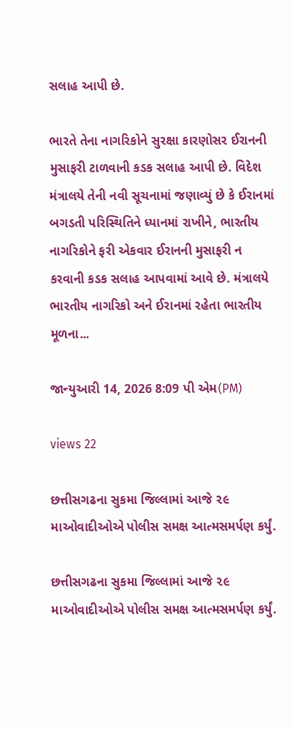સલાહ આપી છે.

ભારતે તેના નાગરિકોને સુરક્ષા કારણોસર ઈરાનની મુસાફરી ટાળવાની કડક સલાહ આપી છે. વિદેશ મંત્રાલયે તેની નવી સૂચનામાં જણાવ્યું છે કે ઈરાનમાં બગડતી પરિસ્થિતિને ધ્યાનમાં રાખીને, ભારતીય નાગરિકોને ફરી એકવાર ઈરાનની મુસાફરી ન કરવાની કડક સલાહ આપવામાં આવે છે. મંત્રાલયે ભારતીય નાગરિકો અને ઈરાનમાં રહેતા ભારતીય મૂળના...

જાન્યુઆરી 14, 2026 8:09 પી એમ(PM)

views 22

છત્તીસગઢના સુકમા જિલ્લામાં આજે ૨૯ માઓવાદીઓએ પોલીસ સમક્ષ આત્મસમર્પણ કર્યું.

છત્તીસગઢના સુકમા જિલ્લામાં આજે ૨૯ માઓવાદીઓએ પોલીસ સમક્ષ આત્મસમર્પણ કર્યું.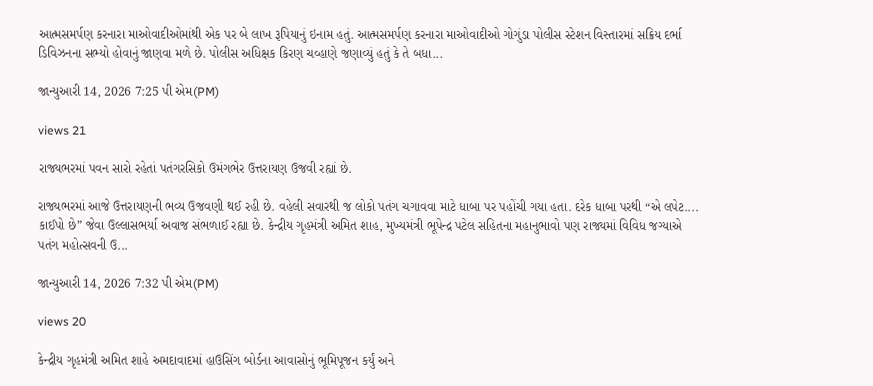આત્મસમર્પણ કરનારા માઓવાદીઓમાંથી એક પર બે લાખ રૂપિયાનું ઇનામ હતું. આત્મસમર્પણ કરનારા માઓવાદીઓ ગોગુંડા પોલીસ સ્ટેશન વિસ્તારમાં સક્રિય દર્ભા ડિવિઝનના સભ્યો હોવાનું જાણવા મળે છે. પોલીસ અધિક્ષક કિરણ ચવ્હાણે જણાવ્યું હતું કે તે બધા...

જાન્યુઆરી 14, 2026 7:25 પી એમ(PM)

views 21

રાજ્યભરમાં પવન સારો રહેતાં પતંગરસિકો ઉમંગભેર ઉત્તરાયણ ઉજવી રહ્યાં છે.

રાજ્યભરમાં આજે ઉત્તરાયણની ભવ્ય ઉજવણી થઈ રહી છે. વહેલી સવારથી જ લોકો પતંગ ચગાવવા માટે ધાબા પર પહોંચી ગયા હતા. દરેક ધાબા પરથી “એ લપેટ.... કાઈપો છે” જેવા ઉલ્લાસભર્યા અવાજ સંભળાઈ રહ્યા છે. કેન્દ્રીય ગૃહમંત્રી અમિત શાહ, મુખ્યમંત્રી ભૂપેન્દ્ર પટેલ સહિતના મહાનુભાવો પણ રાજ્યમાં વિવિધ જગ્યાએ પતંગ મહોત્સવની ઉ...

જાન્યુઆરી 14, 2026 7:32 પી એમ(PM)

views 20

કેન્દ્રીય ગૃહમંત્રી અમિત શાહે અમદાવાદમાં હાઉસિંગ બોર્ડના આવાસોનું ભૂમિપૂજન કર્યું અને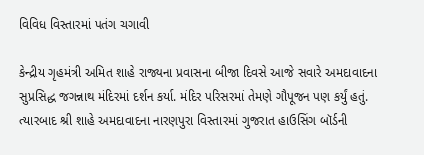વિવિધ વિસ્તારમાં પતંગ ચગાવી

કેન્દ્રીય ગૃહમંત્રી અમિત શાહે રાજ્યના પ્રવાસના બીજા દિવસે આજે સવારે અમદાવાદના સુપ્રસિદ્ધ જગન્નાથ મંદિરમાં દર્શન કર્યા. મંદિર પરિસરમાં તેમણે ગૌપૂજન પણ કર્યું હતું. ત્યારબાદ શ્રી શાહે અમદાવાદના નારણપુરા વિસ્તારમાં ગુજરાત હાઉસિંગ બૉર્ડની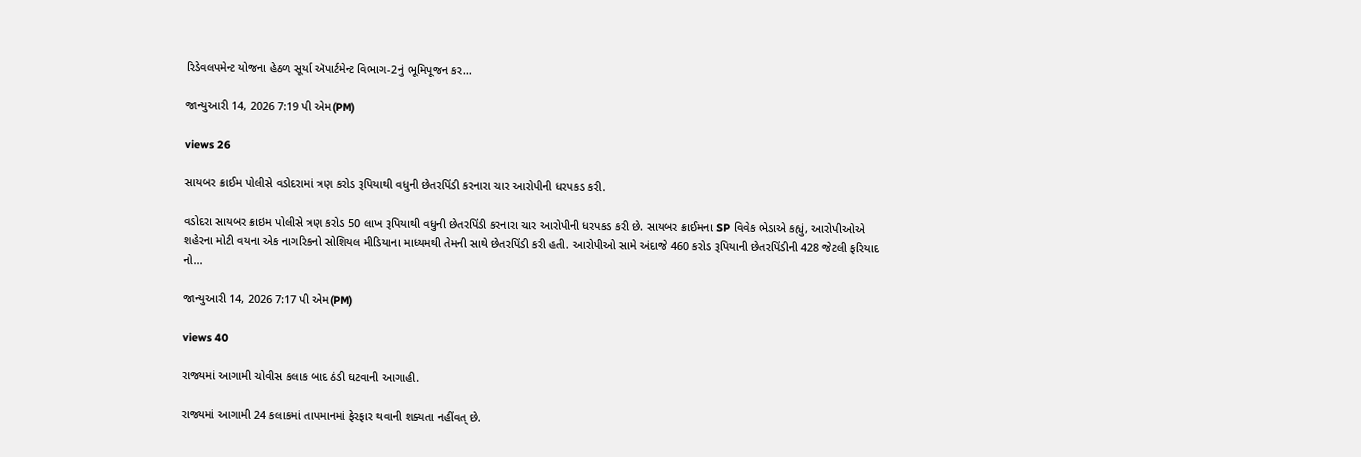રિડેવલપમેન્ટ યોજના હેઠળ સૂર્યા ઍપાર્ટમેન્ટ વિભાગ-2નું ભૂમિપૂજન કર...

જાન્યુઆરી 14, 2026 7:19 પી એમ(PM)

views 26

સાયબર ક્રાઈમ પોલીસે વડોદરામાં ત્રણ કરોડ રૂપિયાથી વધુની છેતરપિંડી કરનારા ચાર આરોપીની ધરપકડ કરી.

વડોદરા સાયબર ક્રાઇમ પોલીસે ત્રણ કરોડ 50 લાખ રૂપિયાથી વધુની છેતરપિંડી કરનારા ચાર આરોપીની ધરપકડ કરી છે. સાયબર ક્રાઈમના SP વિવેક ભેડાએ કહ્યું, આરોપીઓએ શહેરના મોટી વયના એક નાગરિકનો સોશિયલ મીડિયાના માધ્યમથી તેમની સાથે છેતરપિંડી કરી હતી. આરોપીઓ સામે અંદાજે 460 કરોડ રૂપિયાની છેતરપિંડીની 428 જેટલી ફરિયાદ નો...

જાન્યુઆરી 14, 2026 7:17 પી એમ(PM)

views 40

રાજ્યમાં આગામી ચોવીસ કલાક બાદ ઠંડી ઘટવાની આગાહી.

રાજ્યમાં આગામી 24 કલાકમાં તાપમાનમાં ફેરફાર થવાની શક્યતા નહીંવત્ છે.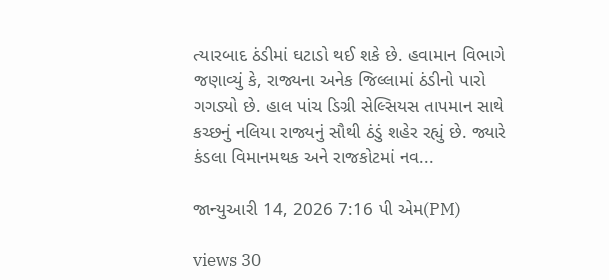ત્યારબાદ ઠંડીમાં ઘટાડો થઈ શકે છે. હવામાન વિભાગે જણાવ્યું કે, રાજ્યના અનેક જિલ્લામાં ઠંડીનો પારો ગગડ્યો છે. હાલ પાંચ ડિગ્રી સેલ્સિયસ તાપમાન સાથે કચ્છનું નલિયા રાજ્યનું સૌથી ઠંડું શહેર રહ્યું છે. જ્યારે કંડલા વિમાનમથક અને રાજકોટમાં નવ...

જાન્યુઆરી 14, 2026 7:16 પી એમ(PM)

views 30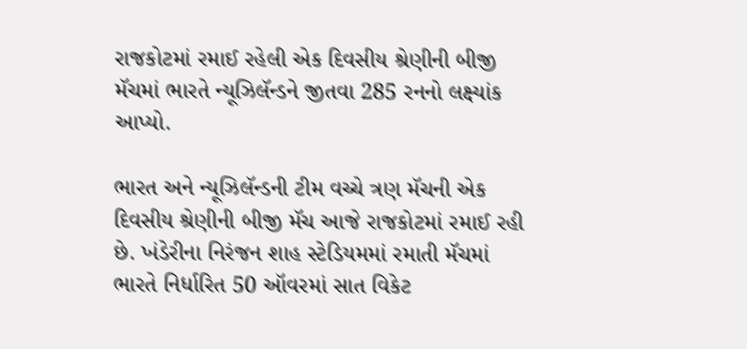રાજકોટમાં રમાઈ રહેલી એક દિવસીય શ્રેણીની બીજી મૅચમાં ભારતે ન્યૂઝિલૅન્ડને જીતવા 285 રનનો લક્ષ્યાંક આપ્યો.

ભારત અને ન્યૂઝિલૅન્ડની ટીમ વચ્ચે ત્રણ મૅચની એક દિવસીય શ્રેણીની બીજી મૅચ આજે રાજકોટમાં રમાઈ રહી છે. ખંડેરીના નિરંજન શાહ સ્ટેડિયમમાં રમાતી મૅચમાં ભારતે નિર્ધારિત 50 ઑવરમાં સાત વિકેટ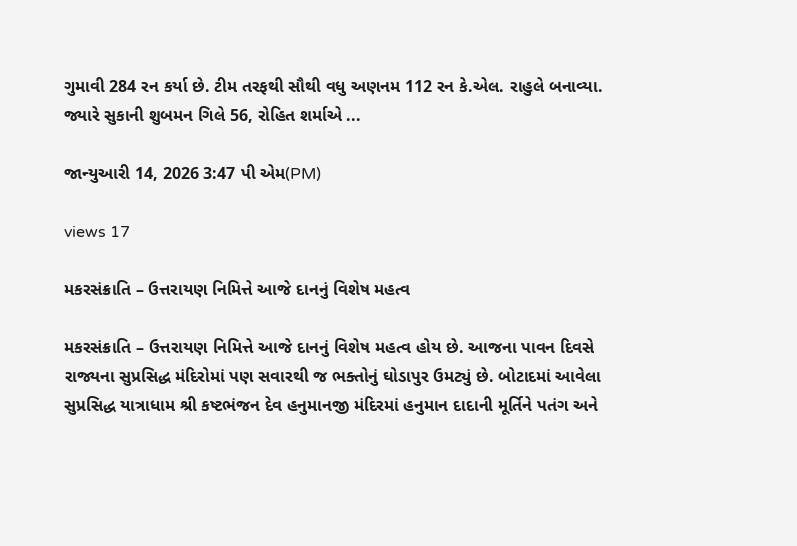ગુમાવી 284 રન કર્યા છે. ટીમ તરફથી સૌથી વધુ અણનમ 112 રન કે.એલ. રાહુલે બનાવ્યા. જ્યારે સુકાની શુબમન ગિલે 56, રોહિત શર્માએ ...

જાન્યુઆરી 14, 2026 3:47 પી એમ(PM)

views 17

મકરસંક્રાતિ – ઉત્તરાયણ નિમિત્તે આજે દાનનું વિશેષ મહત્વ

મકરસંક્રાતિ – ઉત્તરાયણ નિમિત્તે આજે દાનનું વિશેષ મહત્વ હોય છે. આજના પાવન દિવસે રાજ્યના સુપ્રસિદ્ધ મંદિરોમાં પણ સવારથી જ ભક્તોનું ઘોડાપુર ઉમટ્યું છે. બોટાદમાં આવેલા સુપ્રસિદ્ધ યાત્રાધામ શ્રી કષ્ટભંજન દેવ હનુમાનજી મંદિરમાં હનુમાન દાદાની મૂર્તિને પતંગ અને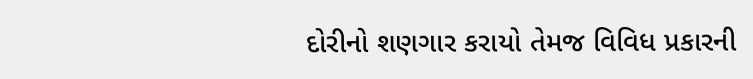દોરીનો શણગાર કરાયો તેમજ વિવિધ પ્રકારની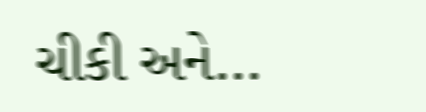ચીકી અને...